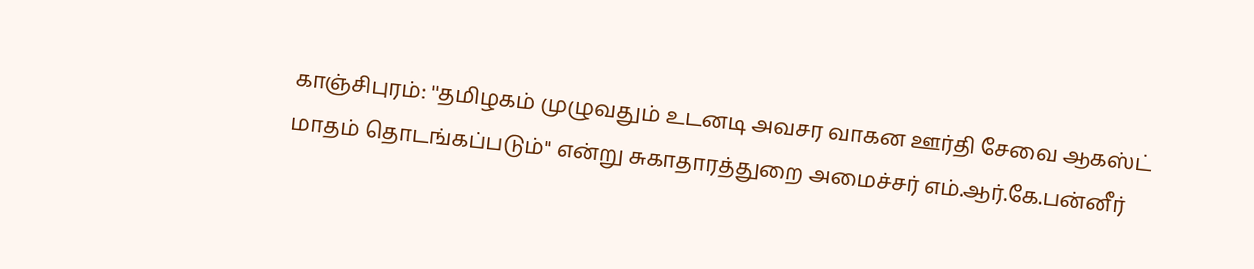காஞ்சிபுரம்: ''தமிழகம் முழுவதும் உடனடி அவசர வாகன ஊர்தி சேவை ஆகஸ்ட் மாதம் தொடங்கப்படும்'' என்று சுகாதாரத்துறை அமைச்சர் எம்.ஆர்.கே.பன்னீர்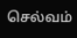செல்வம்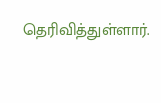தெரிவித்துள்ளார்.